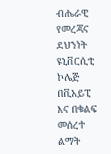ብሔራዊ የመረጃና ደህንነት ዩኒቨርሲቲ ኮሌጅ በቪአይፒ እና በቁልፍ መሰረተ ልማት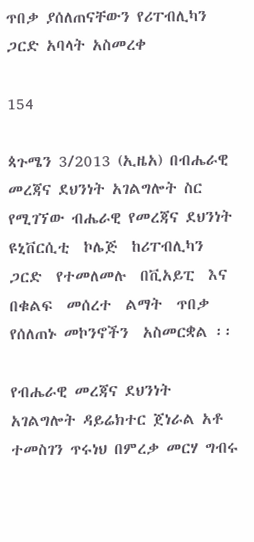ጥበቃ ያሰለጠናቸውን የሪፐብሊካን ጋርድ አባላት አስመረቀ

154

ጳጉሜን 3/2013 (ኢዜአ) በብሔራዊ መረጃና ደህንነት አገልግሎት ስር የሚገኘው ብሔራዊ የመረጃና ደህንነት  ዩኒቨርሲቲ  ኮሌጅ  ከሪፐብሊካን ጋርድ  የተመለመሉ  በቪአይፒ  እና  በቁልፍ  መሰረተ  ልማት  ጥበቃ  የሰለጠኑ መኮንኖችን  አስመርቋል ፡፡

የብሔራዊ መረጃና ደህንነት አገልግሎት ዳይሬክተር ጀነራል አቶ ተመስገን ጥሩነህ በምረቃ መርሃ ግብሩ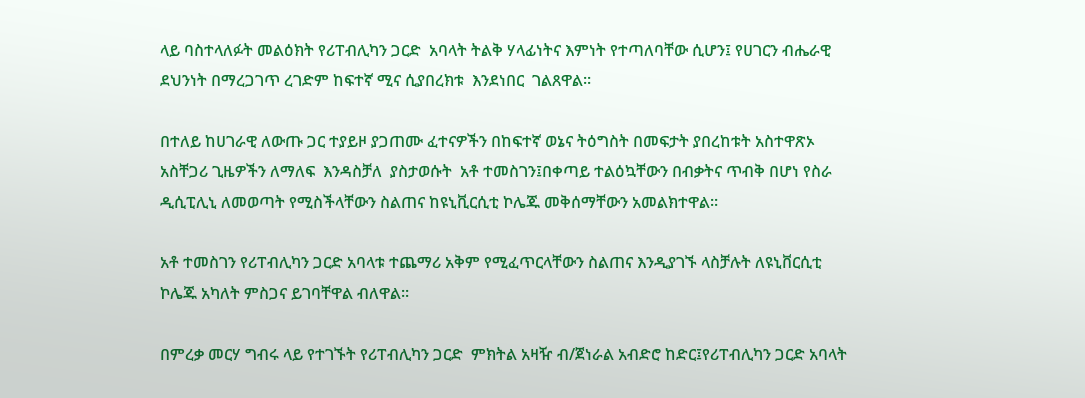ላይ ባስተላለፉት መልዕክት የሪፐብሊካን ጋርድ  አባላት ትልቅ ሃላፊነትና እምነት የተጣለባቸው ሲሆን፤ የሀገርን ብሔራዊ ደህንነት በማረጋገጥ ረገድም ከፍተኛ ሚና ሲያበረክቱ  እንደነበር  ገልጸዋል፡፡

በተለይ ከሀገራዊ ለውጡ ጋር ተያይዞ ያጋጠሙ ፈተናዎችን በከፍተኛ ወኔና ትዕግስት በመፍታት ያበረከቱት አስተዋጽኦ አስቸጋሪ ጊዜዎችን ለማለፍ  እንዳስቻለ  ያስታወሱት  አቶ ተመስገን፤በቀጣይ ተልዕኳቸውን በብቃትና ጥብቅ በሆነ የስራ ዲሲፒሊኒ ለመወጣት የሚስችላቸውን ስልጠና ከዩኒቪርሲቲ ኮሌጁ መቅሰማቸውን አመልክተዋል፡፡

አቶ ተመስገን የሪፐብሊካን ጋርድ አባላቱ ተጨማሪ አቅም የሚፈጥርላቸውን ስልጠና እንዲያገኙ ላስቻሉት ለዩኒቨርሲቲ ኮሌጁ አካለት ምስጋና ይገባቸዋል ብለዋል፡፡

በምረቃ መርሃ ግብሩ ላይ የተገኙት የሪፐብሊካን ጋርድ  ምክትል አዛዥ ብ/ጀነራል አብድሮ ከድር፤የሪፐብሊካን ጋርድ አባላት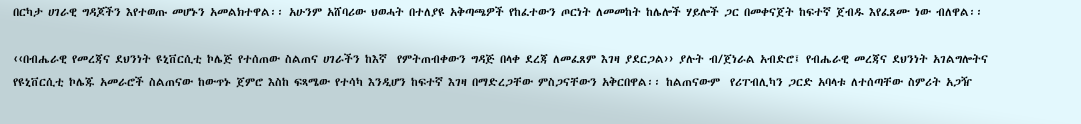በርካታ ሀገራዊ ግዳጆችን እየተወጡ መሆኑን አመልክተዋል፡፡ አሁንም አሸባሪው ህወሓት በተለያዩ አቅጣጫዎች የከፈተውን ጦርነት ለመመከት ከሌሎች ሃይሎች ጋር በመቀናጀት ከፍተኛ ጀብዱ እየፈጸሙ ነው ብለዋል፡፡

‹‹በብሔራዊ የመረጃና ደህንነት ዩኒቨርሲቲ ኮሌጅ የተሰጠው ስልጠና ሀገራችን ከእኛ  የምትጠብቀውን ግዳጅ በላቀ ደረጃ ለመፈጸም እገዛ ያደርጋል›› ያሉት ብ/ጀነራል አብድሮ፤ የብሔራዊ መረጃና ደህንነት አገልግሎትና የዩኒቨርሲቲ ኮሌጁ አመራሮች ስልጠናው ከውጥኑ ጀምሮ እስከ ፍጻሜው የተሳካ እንዲሆን ከፍተኛ እገዛ በማድረጋቸው ምስጋናቸውን አቅርበዋል፡፡ ከልጠናውም  የሪፐብሊካን ጋርድ አባላቱ ለተሰጣቸው ስምሪት አጋዥ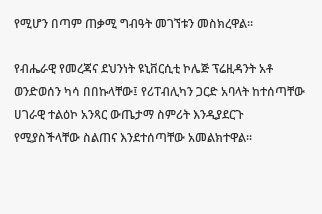የሚሆን በጣም ጠቃሚ ግብዓት መገኘቱን መስክረዋል፡፡

የብሔራዊ የመረጃና ደህንነት ዩኒቨርሲቲ ኮሌጅ ፕሬዚዳንት አቶ ወንድወሰን ካሳ በበኩላቸው፤ የሪፐብሊካን ጋርድ አባላት ከተሰጣቸው ሀገራዊ ተልዕኮ አንጻር ውጤታማ ስምሪት እንዲያደርጉ የሚያስችላቸው ስልጠና እንደተሰጣቸው አመልክተዋል፡፡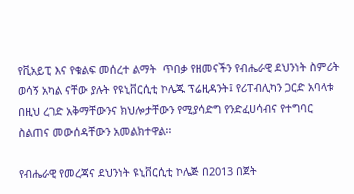የቪአይፒ እና የቁልፍ መሰረተ ልማት  ጥበቃ የዘመናችን የብሔራዊ ደህንነት ስምሪት ወሳኝ አካል ናቸው ያሉት የዩኒቨርሲቲ ኮሌጁ ፕሬዚዳንት፤ የሪፐብሊካን ጋርድ አባላቱ በዚህ ረገድ አቅማቸውንና ክህሎታቸውን የሚያሳድግ የንድፈሀሳብና የተግባር ስልጠና መውሰዳቸውን አመልክተዋል፡፡

የብሔራዊ የመረጃና ደህንነት ዩኒቨርሲቲ ኮሌጅ በ2013 በጀት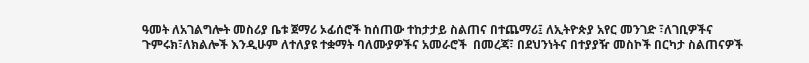ዓመት ለአገልግሎት መስሪያ ቤቱ ጀማሪ ኦፊሰሮች ከሰጠው ተከታታይ ስልጠና በተጨማሪ፤ ለኢትዮጵያ አየር መንገድ ፣ለገቢዎችና ጉምሩክ፣ለክልሎች እንዲሁም ለተለያዩ ተቋማት ባለሙያዎችና አመራሮች  በመረጃ፣ በደህንነትና በተያያዥ መስኮች በርካታ ስልጠናዎች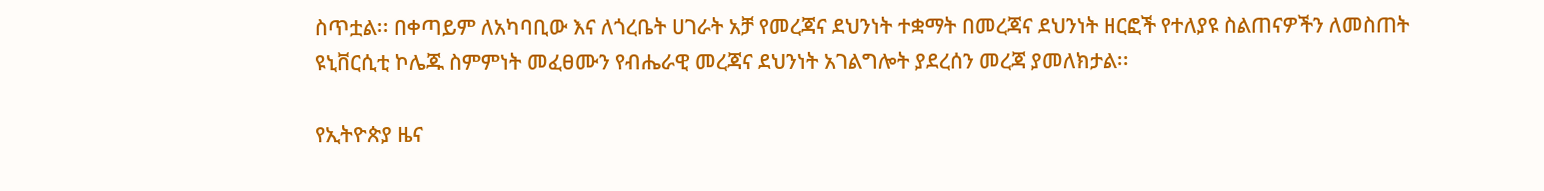ስጥቷል፡፡ በቀጣይም ለአካባቢው እና ለጎረቤት ሀገራት አቻ የመረጃና ደህንነት ተቋማት በመረጃና ደህንነት ዘርፎች የተለያዩ ስልጠናዎችን ለመስጠት ዩኒቨርሲቲ ኮሌጁ ስምምነት መፈፀሙን የብሔራዊ መረጃና ደህንነት አገልግሎት ያደረሰን መረጃ ያመለክታል፡፡

የኢትዮጵያ ዜና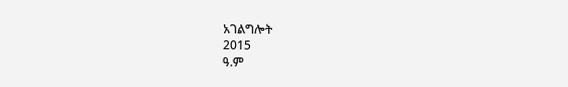አገልግሎት
2015
ዓ.ም